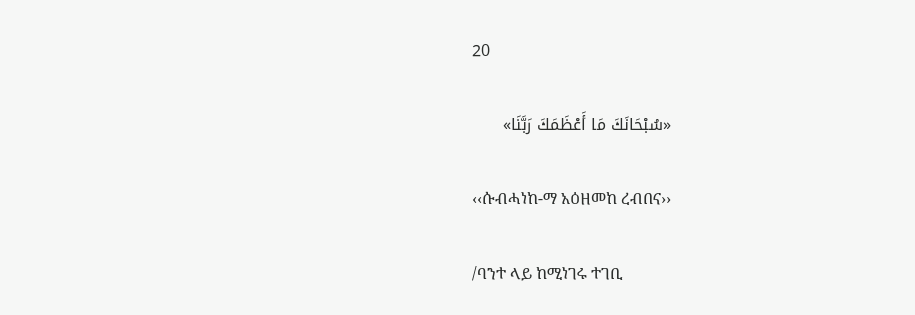20

«سُبْحَانَكَ مَا أَعْظَمَكَ رَبَّنَا»

‹‹ሱብሓነከ-ማ አዕዘመከ ረብበና››

/ባንተ ላይ ከሚነገሩ ተገቢ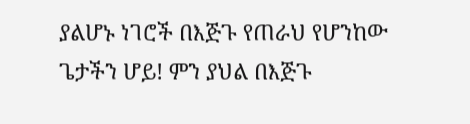ያልሆኑ ነገሮች በእጅጉ የጠራህ የሆንከው ጌታችን ሆይ! ምን ያህል በእጅጉ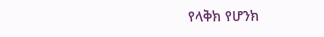የላቅክ የሆንክ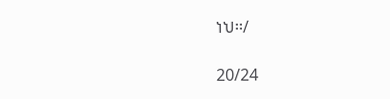ነህ፡፡/

20/24